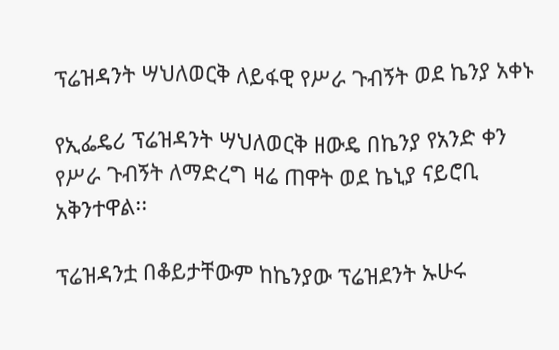ፕሬዝዳንት ሣህለወርቅ ለይፋዊ የሥራ ጉብኝት ወደ ኬንያ አቀኑ

የኢፌዴሪ ፕሬዝዳንት ሣህለወርቅ ዘውዴ በኬንያ የአንድ ቀን የሥራ ጉብኝት ለማድረግ ዛሬ ጠዋት ወደ ኬኒያ ናይሮቢ አቅንተዋል፡፡

ፕሬዝዳንቷ በቆይታቸውም ከኬንያው ፕሬዝደንት ኡሁሩ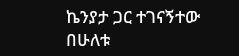ኬንያታ ጋር ተገናኝተው በሁለቱ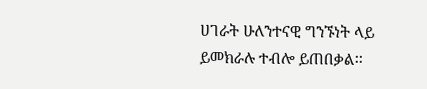ሀገራት ሁለንተናዊ ግንኙነት ላይ ይመክራሉ ተብሎ ይጠበቃል፡፡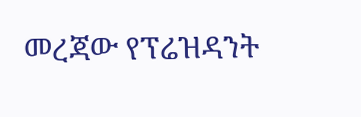መረጃው የፕሬዝዳንት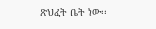ጽህፈት ቤት ነው፡፡